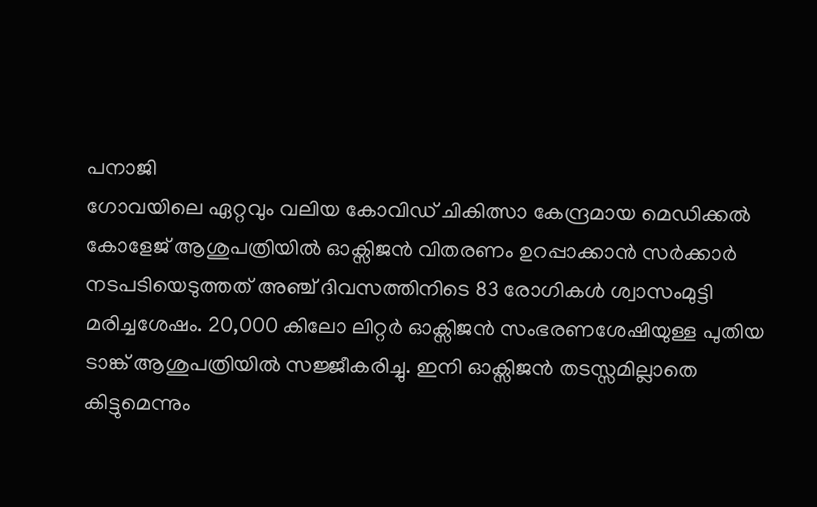പനാജി
ഗോവയിലെ ഏറ്റവും വലിയ കോവിഡ് ചികിത്സാ കേന്ദ്രമായ മെഡിക്കൽ കോളേജ് ആശുപത്രിയിൽ ഓക്സിജൻ വിതരണം ഉറപ്പാക്കാൻ സർക്കാർ നടപടിയെടുത്തത് അഞ്ച് ദിവസത്തിനിടെ 83 രോഗികൾ ശ്വാസംമുട്ടി മരിച്ചശേഷം. 20,000 കിലോ ലിറ്റർ ഓക്സിജൻ സംഭരണശേഷിയുള്ള പുതിയ ടാങ്ക് ആശുപത്രിയിൽ സജ്ജീകരിച്ചു. ഇനി ഓക്സിജൻ തടസ്സമില്ലാതെ കിട്ടുമെന്നും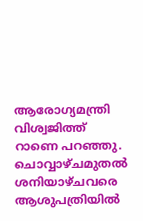ആരോഗ്യമന്ത്രി വിശ്വജിത്ത് റാണെ പറഞ്ഞു.
ചൊവ്വാഴ്ചമുതൽ ശനിയാഴ്ചവരെ ആശുപത്രിയിൽ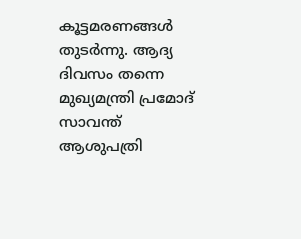കൂട്ടമരണങ്ങൾ തുടർന്നു. ആദ്യ ദിവസം തന്നെ മുഖ്യമന്ത്രി പ്രമോദ് സാവന്ത് ആശുപത്രി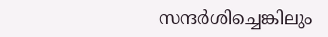സന്ദർശിച്ചെങ്കിലും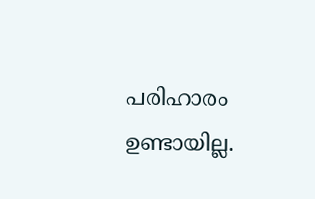പരിഹാരം ഉണ്ടായില്ല.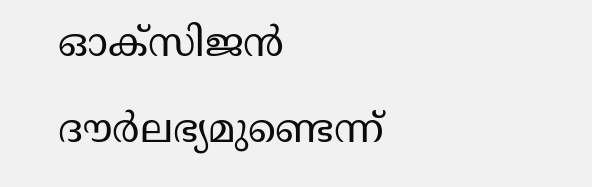ഓക്സിജൻ ദൗർലഭ്യമുണ്ടെന്ന്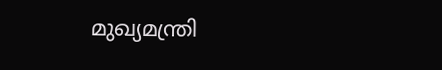മുഖ്യമന്ത്രി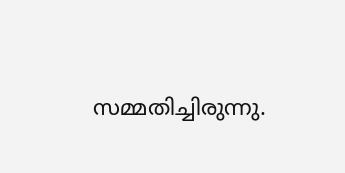സമ്മതിച്ചിരുന്നു.